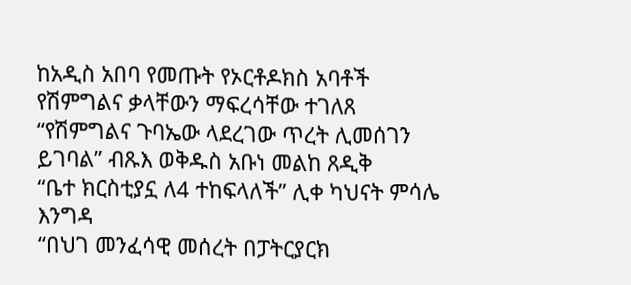ከአዲስ አበባ የመጡት የኦርቶዶክስ አባቶች የሽምግልና ቃላቸውን ማፍረሳቸው ተገለጸ
“የሽምግልና ጉባኤው ላደረገው ጥረት ሊመሰገን ይገባል” ብጹእ ወቅዱስ አቡነ መልከ ጸዲቅ
“ቤተ ክርስቲያኗ ለ4 ተከፍላለች” ሊቀ ካህናት ምሳሌ እንግዳ
“በህገ መንፈሳዊ መሰረት በፓትርያርክ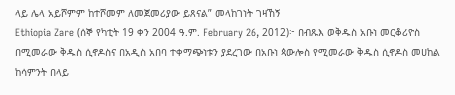ላይ ሌላ አይሾምም ከተሾመም ለመጀመሪያው ይጸናል” መላከገነት ገዛኸኝ
Ethiopia Zare (ሰኞ የካቲት 19 ቀን 2004 ዓ.ም. February 26, 2012)፦ በብጹእ ወቅዱስ አቡነ መርቆሪዮስ በሚመራው ቅዱስ ሲኖዶስና በአዲስ አበባ ተቀማጭነቱን ያደረገው በአቡነ ጳውሎስ የሚመራው ቅዱስ ሲኖዶስ መሀከል ከሳምንት በላይ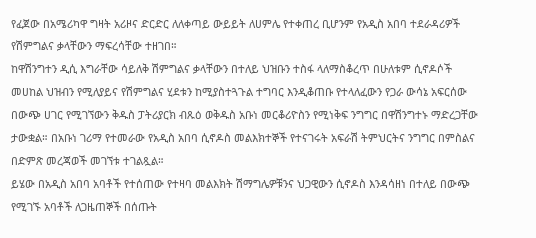የፈጀው በአሜሪካዋ ግዛት አሪዞና ድርድር ለለቀጣይ ውይይት ለሀምሌ የተቀጠረ ቢሆንም የአዲስ አበባ ተደራዳሪዎች የሽምግልና ቃላቸውን ማፍረሳቸው ተዘገበ።
ከዋሽንግተን ዲሲ እግራቸው ሳይለቅ ሽምግልና ቃላቸውን በተለይ ህዝቡን ተስፋ ላለማስቆረጥ በሁለቱም ሲኖዶሶች መሀከል ህዝብን የሚለያይና የሽምግልና ሂደቱን ከሚያስተጓጉል ተግባር እንዲቆጠቡ የተላለፈውን የጋራ ውሳኔ አፍርሰው በውጭ ሀገር የሚገኘውን ቅዱስ ፓትሪያርክ ብጹዕ ወቅዱስ አቡነ መርቆሪዮስን የሚነቅፍ ንግግር በዋሽንግተኑ ማድረጋቸው ታውቋል። በአቡነ ገሪማ የተመራው የአዲስ አበባ ሲኖዶስ መልእክተኞች የተናገሩት አፍራሽ ትምህርትና ንግግር በምስልና በድምጽ መረጃወች መገኘቱ ተገልጿል።
ይሄው በአዲስ አበባ አባቶች የተሰጠው የተዛባ መልእክት ሽማግሌዎቹንና ህጋዊውን ሲኖዶስ እንዳሳዘነ በተለይ በውጭ የሚገኙ አባቶች ለጋዜጠኞች በሰጡት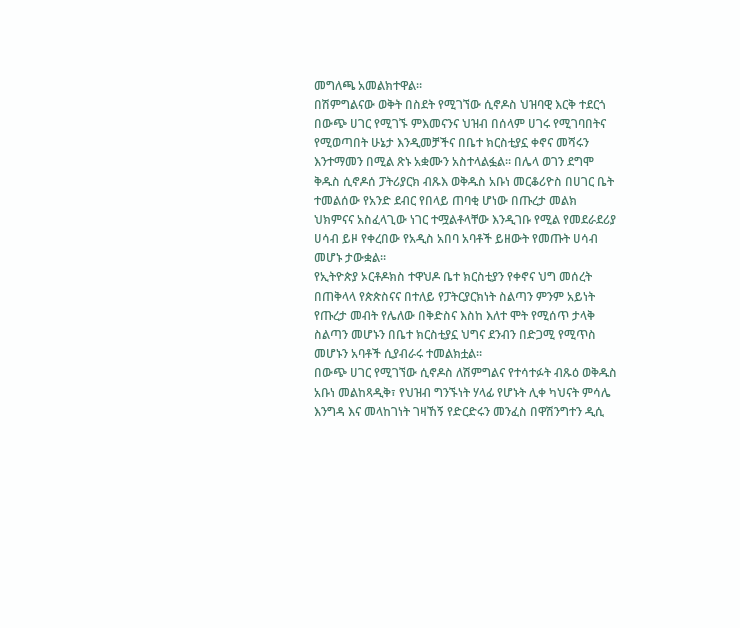መግለጫ አመልክተዋል።
በሽምግልናው ወቅት በስደት የሚገኘው ሲኖዶስ ህዝባዊ እርቅ ተደርጎ በውጭ ሀገር የሚገኙ ምእመናንና ህዝብ በሰላም ሀገሩ የሚገባበትና የሚወጣበት ሁኔታ እንዲመቻችና በቤተ ክርስቲያኗ ቀኖና መሻሩን እንተማመን በሚል ጽኑ አቋሙን አስተላልፏል። በሌላ ወገን ደግሞ ቅዱስ ሲኖዶሰ ፓትሪያርክ ብጹእ ወቅዱስ አቡነ መርቆሪዮስ በሀገር ቤት ተመልሰው የአንድ ደብር የበላይ ጠባቂ ሆነው በጡረታ መልክ ህክምናና አስፈላጊው ነገር ተሟልቶላቸው እንዲገቡ የሚል የመደራደሪያ ሀሳብ ይዞ የቀረበው የአዲስ አበባ አባቶች ይዘውት የመጡት ሀሳብ መሆኑ ታውቋል።
የኢትዮጵያ ኦርቶዶክስ ተዋህዶ ቤተ ክርስቲያን የቀኖና ህግ መሰረት በጠቅላላ የጵጵስናና በተለይ የፓትርያርክነት ስልጣን ምንም አይነት የጡረታ መብት የሌለው በቅድስና እስከ እለተ ሞት የሚሰጥ ታላቅ ስልጣን መሆኑን በቤተ ክርስቲያኗ ህግና ደንብን በድጋሚ የሚጥስ መሆኑን አባቶች ሲያብራሩ ተመልክቷል።
በውጭ ሀገር የሚገኘው ሲኖዶስ ለሽምግልና የተሳተፉት ብጹዕ ወቅዱስ አቡነ መልከጻዲቅ፣ የህዝብ ግንኙነት ሃላፊ የሆኑት ሊቀ ካህናት ምሳሌ እንግዳ እና መላከገነት ገዛኸኝ የድርድሩን መንፈስ በዋሽንግተን ዲሲ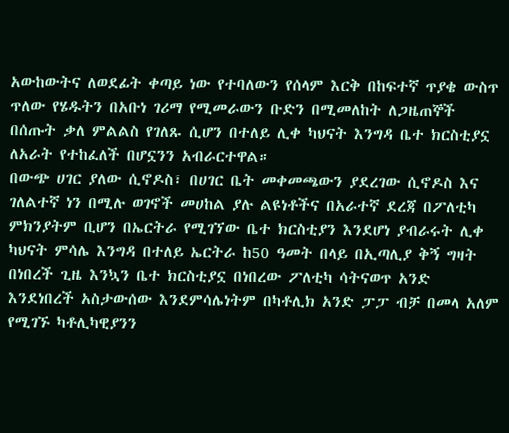አውከውትና ለወደፊት ቀጣይ ነው የተባለውን የሰላም እርቅ በከፍተኛ ጥያቄ ውስጥ ጥለው የሄዱትን በአቡነ ገሪማ የሚመራውን ቡድን በሚመለከት ለጋዜጠኞች በሰጡት ቃለ ምልልስ የገለጹ ሲሆን በተለይ ሊቀ ካህናት እንግዳ ቤተ ክርስቲያኗ ለአራት የተከፈለች በሆኗንን አብራርተዋል።
በውጭ ሀገር ያለው ሲኖዶስ፣ በሀገር ቤት መቀመጫውን ያደረገው ሲኖዶስ እና ገለልተኛ ነን በሚሉ ወገኖች መሀከል ያሉ ልዩነቶችና በአራተኛ ደረጃ በፖለቲካ ምክንያትም ቢሆን በኤርትራ የሚገኘው ቤተ ክርስቲያን እንደሆነ ያብራሩት ሊቀ ካህናት ምሳሌ እንግዳ በተለይ ኤርትራ ከ50 ዓመት በላይ በኢጣሊያ ቅኝ ግዛት በነበረች ጊዜ እንኳን ቤተ ክርስቲያኗ በነበረው ፖለቲካ ሳትናወጥ አንድ እንደነበረች አስታውሰው እንደምሳሌነትም በካቶሊክ አንድ ፓፓ ብቻ በመላ አለም የሚገኙ ካቶሊካዊያንን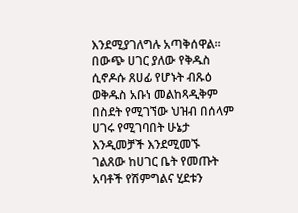እንደሚያገለግሉ አጣቅሰዋል።
በውጭ ሀገር ያለው የቅዱስ ሲኖዶሱ ጸሀፊ የሆኑት ብጹዕ ወቅዱስ አቡነ መልከጻዲቅም በስደት የሚገኘው ህዝብ በሰላም ሀገሩ የሚገባበት ሁኔታ እንዲመቻች እንደሚመኙ ገልጸው ከሀገር ቤት የመጡት አባቶች የሽምግልና ሂደቱን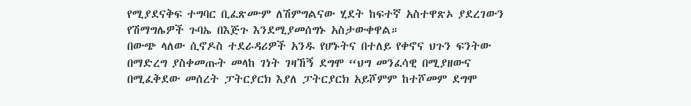የሚያደናቅፍ ተግባር ቢፈጽሙም ለሽምግልናው ሂደት ከፍተኛ አስተዋጽኦ ያደረገውን የሽማግሌዎች ጉባኤ በእጅጉ እንደሚያመሰግኑ አስታውቀዋል።
በውጭ ላለው ሲኖዶስ ተደራዳሪዎች አንዱ የሆኑትና በተለይ የቀኖና ህጉን ፍንትው በማድረግ ያስቀመጡት መላከ ገነት ገዛኸኝ ደግሞ “ህግ መንፈሳዊ በሚያዘውና በሚፈቅደው መሰረት ፓትርያርክ እያለ ፓትርያርክ አይሾምም ከተሾመም ደግሞ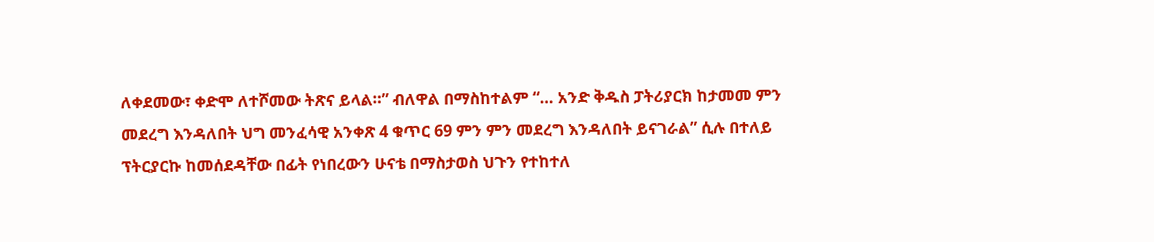ለቀደመው፣ ቀድሞ ለተሾመው ትጽና ይላል።” ብለዋል በማስከተልም “… አንድ ቅዱስ ፓትሪያርክ ከታመመ ምን መደረግ እንዳለበት ህግ መንፈሳዊ አንቀጽ 4 ቁጥር 69 ምን ምን መደረግ እንዳለበት ይናገራል” ሲሉ በተለይ ፕትርያርኩ ከመሰደዳቸው በፊት የነበረውን ሁናቴ በማስታወስ ህጉን የተከተለ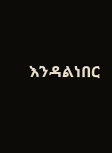እንዳልነበር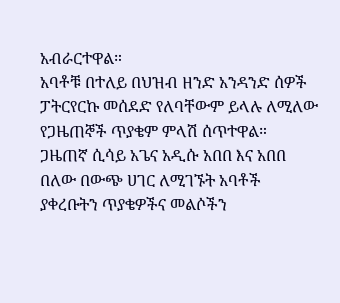አብራርተዋል።
አባቶቹ በተለይ በህዝብ ዘንድ አንዳንድ ሰዎች ፓትርየርኩ መሰደድ የለባቸውም ይላሉ ለሚለው የጋዜጠኞች ጥያቄም ምላሽ ሰጥተዋል።
ጋዜጠኛ ሲሳይ አጌና አዲሱ አበበ እና አበበ በለው በውጭ ሀገር ለሚገኙት አባቶች ያቀረቡትን ጥያቄዎችና መልሶችን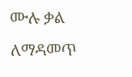ሙሉ ቃል ለማዳመጥ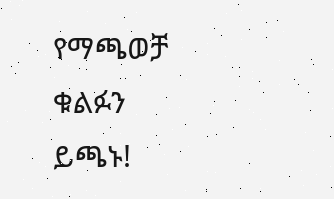የማጫወቻ ቁልፉን ይጫኑ!